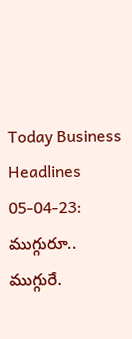Today Business Headlines 05-04-23: ముగ్గురూ.. ముగ్గురే.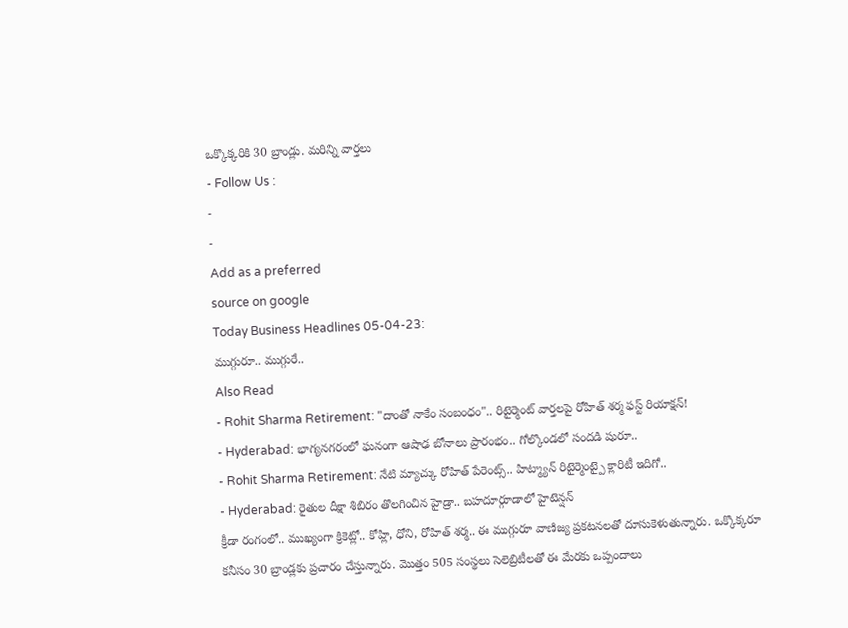ఒక్కొక్కరికి 30 బ్రాండ్లు. మరిన్ని వార్తలు
- Follow Us :
-
-
Add as a preferred
source on google
Today Business Headlines 05-04-23:
ముగ్గురూ.. ముగ్గురే..
Also Read
- Rohit Sharma Retirement: "దాంతో నాకేం సంబంధం".. రిటైర్మెంట్ వార్తలపై రోహిత్ శర్మ ఫస్ట్ రియాక్షన్!
- Hyderabad: భాగ్యనగరంలో ఘనంగా ఆషాఢ బోనాలు ప్రారంభం.. గోల్కొండలో సందడి షురూ..
- Rohit Sharma Retirement: నేటి మ్యాచ్కు రోహిత్ పేరెంట్స్.. హిట్మ్యాన్ రిటైర్మెంట్పై క్లారిటీ ఇదిగో..
- Hyderabad: రైతుల దీక్షా శిబిరం తొలగించిన హైడ్రా.. బహదూర్గూడాలో హైటెన్షన్
క్రీడా రంగంలో.. ముఖ్యంగా క్రికెట్లో.. కోహ్లి, ధోని, రోహిత్ శర్మ.. ఈ ముగ్గురూ వాణిజ్య ప్రకటనలతో దూసుకెళుతున్నారు. ఒక్కొక్కరూ కనీసం 30 బ్రాండ్లకు ప్రచారం చేస్తున్నారు. మొత్తం 505 సంస్థలు సెలెబ్రిటీలతో ఈ మేరకు ఒప్పందాలు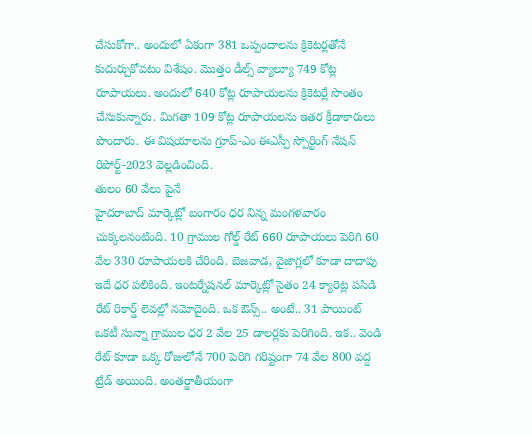చేసుకోగా.. అందులో ఏకంగా 381 ఒప్పందాలను క్రికెటర్లతోనే కుదుర్చుకోవటం విశేషం. మొత్తం డీల్స్ వ్యాల్యూ 749 కోట్ల రూపాయలు. అందులో 640 కోట్ల రూపాయలను క్రికెటర్లే సొంతం చేసుకున్నారు. మిగతా 109 కోట్ల రూపాయలను ఇతర క్రీడాకారులు పొందారు. ఈ విషయాలను గ్రూప్-ఎం ఈఎస్పీ స్పోర్టింగ్ నేషన్ రిపోర్ట్-2023 వెల్లడించింది.
తులం 60 వేలు పైనే
హైదరాబాద్ మార్కెట్లో బంగారం ధర నిన్న మంగళవారం చుక్కలనంటింది. 10 గ్రాముల గోల్డ్ రేట్ 660 రూపాయలు పెరిగి 60 వేల 330 రూపాయలకి చేరింది. బెజవాడ, వైజాగ్లలో కూడా దాదాపు ఇదే ధర పలికింది. ఇంటర్నేషనల్ మార్కెట్లో సైతం 24 క్యారెట్ల పసిడి రేట్ రికార్డ్ లెవల్లో నమోదైంది. ఒక ఔన్స్.. అంటే.. 31 పాయింట్ ఒకటీ సున్నా గ్రాముల ధర 2 వేల 25 డాలర్లకు పెరిగింది. ఇక.. వెండి రేట్ కూడా ఒక్క రోజులోనే 700 పెరిగి గరిష్టంగా 74 వేల 800 వద్ద ట్రేడ్ అయింది. అంతర్జాతీయంగా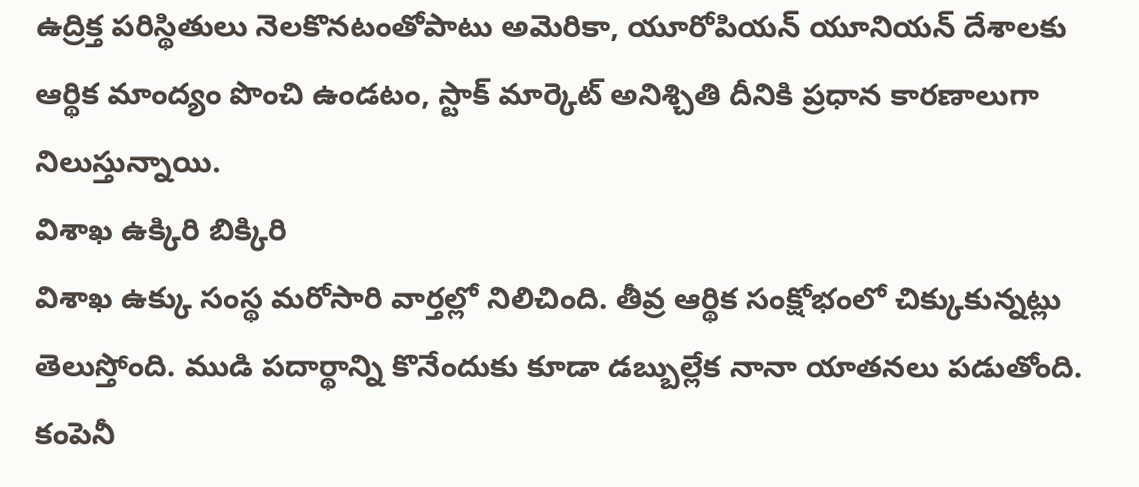ఉద్రిక్త పరిస్థితులు నెలకొనటంతోపాటు అమెరికా, యూరోపియన్ యూనియన్ దేశాలకు ఆర్థిక మాంద్యం పొంచి ఉండటం, స్టాక్ మార్కెట్ అనిశ్చితి దీనికి ప్రధాన కారణాలుగా నిలుస్తున్నాయి.
విశాఖ ఉక్కిరి బిక్కిరి
విశాఖ ఉక్కు సంస్థ మరోసారి వార్తల్లో నిలిచింది. తీవ్ర ఆర్థిక సంక్షోభంలో చిక్కుకున్నట్లు తెలుస్తోంది. ముడి పదార్థాన్ని కొనేందుకు కూడా డబ్బుల్లేక నానా యాతనలు పడుతోంది. కంపెనీ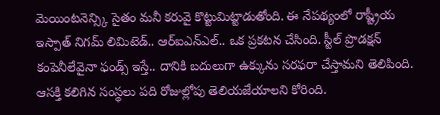మెయింటనెన్స్కి సైతం మనీ కరువై కొట్టుమిట్టాడుతోంది. ఈ నేపథ్యంలో రాష్ట్రీయ ఇస్పాత్ నిగమ్ లిమిటెడ్.. ఆర్ఐఎన్ఎల్.. ఒక ప్రకటన చేసింది. స్టీల్ ప్రొడక్షన్ కంపెనీలేవైనా ఫండ్స్ ఇస్తే.. దానికి బదులుగా ఉక్కును సరఫరా చేస్తామని తెలిపింది. ఆసక్తి కలిగిన సంస్థలు పది రోజుల్లోపు తెలియజేయాలని కోరింది.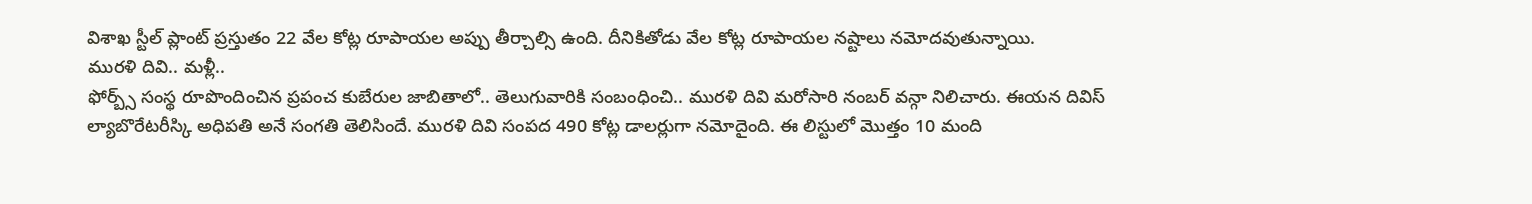విశాఖ స్టీల్ ప్లాంట్ ప్రస్తుతం 22 వేల కోట్ల రూపాయల అప్పు తీర్చాల్సి ఉంది. దీనికితోడు వేల కోట్ల రూపాయల నష్టాలు నమోదవుతున్నాయి.
మురళి దివి.. మళ్లీ..
ఫోర్బ్స్ సంస్థ రూపొందించిన ప్రపంచ కుబేరుల జాబితాలో.. తెలుగువారికి సంబంధించి.. మురళి దివి మరోసారి నంబర్ వన్గా నిలిచారు. ఈయన దివిస్ ల్యాబొరేటరీస్కి అధిపతి అనే సంగతి తెలిసిందే. మురళి దివి సంపద 490 కోట్ల డాలర్లుగా నమోదైంది. ఈ లిస్టులో మొత్తం 10 మంది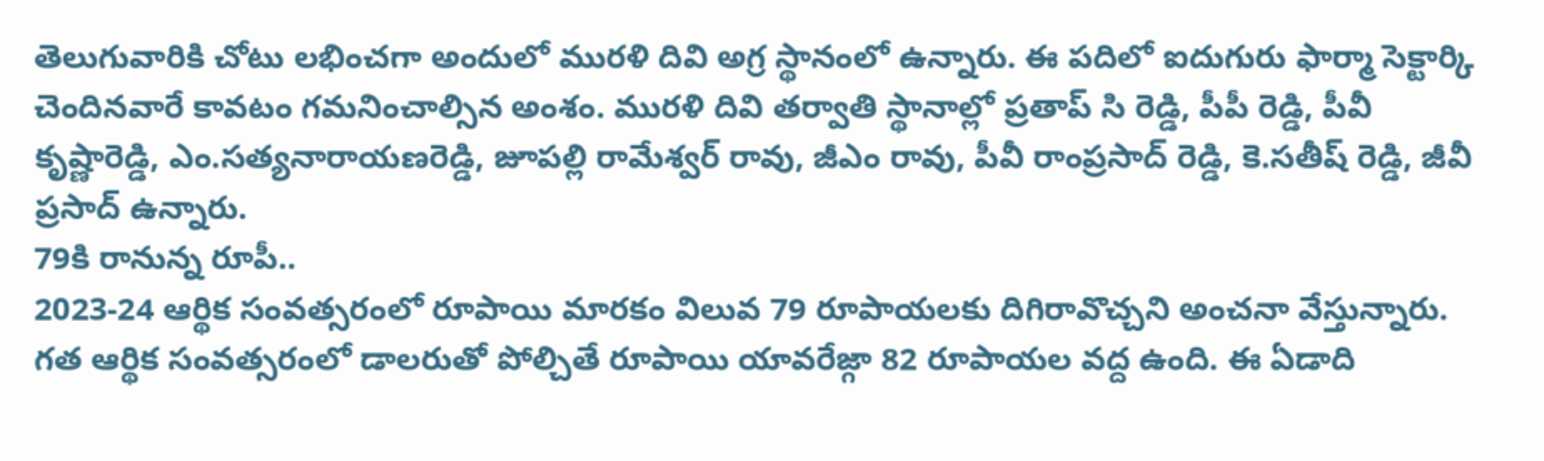తెలుగువారికి చోటు లభించగా అందులో మురళి దివి అగ్ర స్థానంలో ఉన్నారు. ఈ పదిలో ఐదుగురు ఫార్మా సెక్టార్కి చెందినవారే కావటం గమనించాల్సిన అంశం. మురళి దివి తర్వాతి స్థానాల్లో ప్రతాప్ సి రెడ్డి, పీపీ రెడ్డి, పీవీ కృష్ణారెడ్డి, ఎం.సత్యనారాయణరెడ్డి, జూపల్లి రామేశ్వర్ రావు, జీఎం రావు, పీవీ రాంప్రసాద్ రెడ్డి, కె.సతీష్ రెడ్డి, జీవీ ప్రసాద్ ఉన్నారు.
79కి రానున్న రూపీ..
2023-24 ఆర్థిక సంవత్సరంలో రూపాయి మారకం విలువ 79 రూపాయలకు దిగిరావొచ్చని అంచనా వేస్తున్నారు. గత ఆర్థిక సంవత్సరంలో డాలరుతో పోల్చితే రూపాయి యావరేజ్గా 82 రూపాయల వద్ద ఉంది. ఈ ఏడాది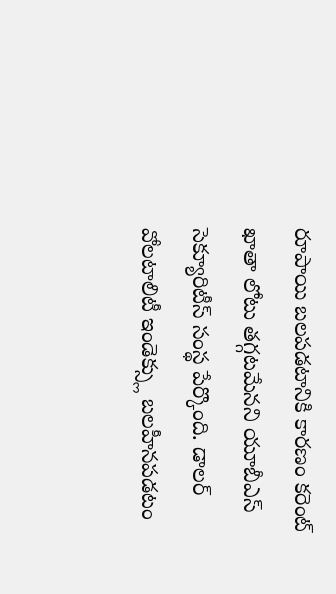రూపాయి బలపడటానికి కారణం కరెంట్ ఖాతా లోటు తగ్గటమేనని యూబీఎస్ సెక్యూరిటీస్ సంస్థ పేర్కొంది. డాలర్ వోలటాలిటీ ఇండెక్స్లు బలహీనపడటం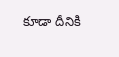కూడా దీనికి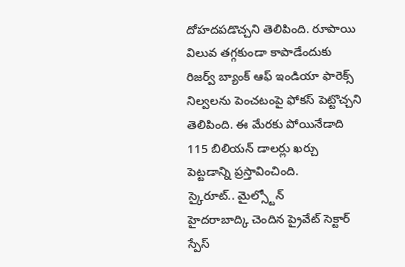దోహదపడొచ్చని తెలిపింది. రూపాయి విలువ తగ్గకుండా కాపాడేందుకు రిజర్వ్ బ్యాంక్ ఆఫ్ ఇండియా ఫారెక్స్ నిల్వలను పెంచటంపై ఫోకస్ పెట్టొచ్చని తెలిపింది. ఈ మేరకు పోయినేడాది 115 బిలియన్ డాలర్లు ఖర్చు పెట్టడాన్ని ప్రస్తావించింది.
స్కైరూట్.. మైల్స్టోన్
హైదరాబాద్కి చెందిన ప్రైవేట్ సెక్టార్ స్పేస్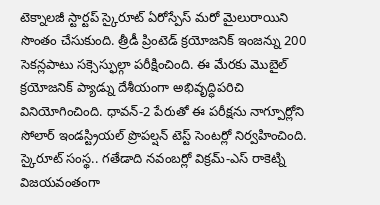టెక్నాలజీ స్టార్టప్ స్కైరూట్ ఏరోస్పేస్ మరో మైలురాయిని సొంతం చేసుకుంది. త్రీడీ ప్రింటెడ్ క్రయోజనిక్ ఇంజన్ను 200 సెకన్లపాటు సక్సెస్ఫుల్గా పరీక్షించింది. ఈ మేరకు మొబైల్ క్రయోజనిక్ ప్యాడ్ను దేశీయంగా అభివృద్ధిపరిచి వినియోగించింది. ధావన్-2 పేరుతో ఈ పరీక్షను నాగ్పూర్లోని సోలార్ ఇండస్ట్రియల్ ప్రొపల్షన్ టెస్ట్ సెంటర్లో నిర్వహించింది. స్కైరూట్ సంస్థ.. గతేడాది నవంబర్లో విక్రమ్-ఎస్ రాకెట్ని విజయవంతంగా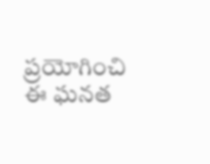ప్రయోగించి ఈ ఘనత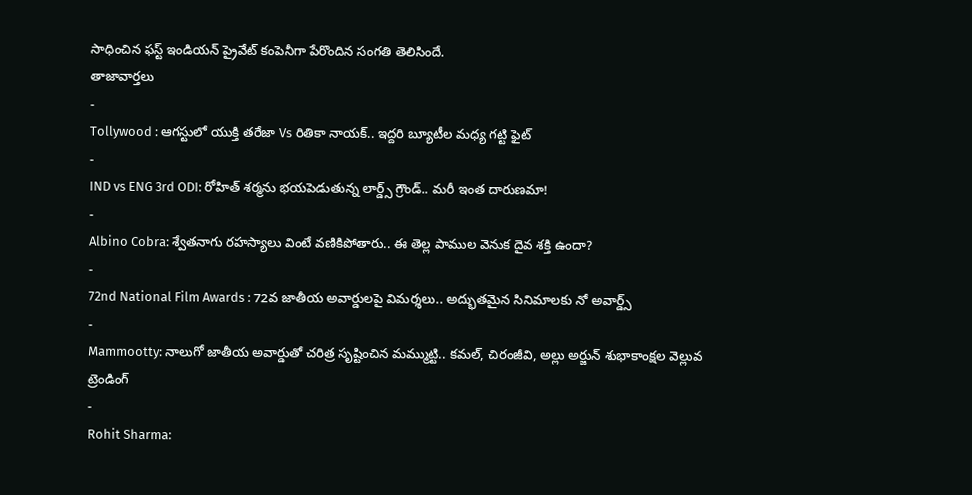సాధించిన ఫస్ట్ ఇండియన్ ప్రైవేట్ కంపెనీగా పేరొందిన సంగతి తెలిసిందే.
తాజావార్తలు
-
Tollywood : ఆగస్టులో యుక్తి తరేజా Vs రితికా నాయక్.. ఇద్దరి బ్యూటీల మధ్య గట్టి ఫైట్
-
IND vs ENG 3rd ODI: రోహిత్ శర్మను భయపెడుతున్న లార్డ్స్ గ్రౌండ్.. మరీ ఇంత దారుణమా!
-
Albino Cobra: శ్వేతనాగు రహస్యాలు వింటే వణికిపోతారు.. ఈ తెల్ల పాముల వెనుక దైవ శక్తి ఉందా?
-
72nd National Film Awards : 72వ జాతీయ అవార్డులపై విమర్శలు.. అద్భుతమైన సినిమాలకు నో అవార్డ్స్
-
Mammootty: నాలుగో జాతీయ అవార్డుతో చరిత్ర సృష్టించిన మమ్ముట్టి.. కమల్, చిరంజీవి, అల్లు అర్జున్ శుభాకాంక్షల వెల్లువ
ట్రెండింగ్
-
Rohit Sharma: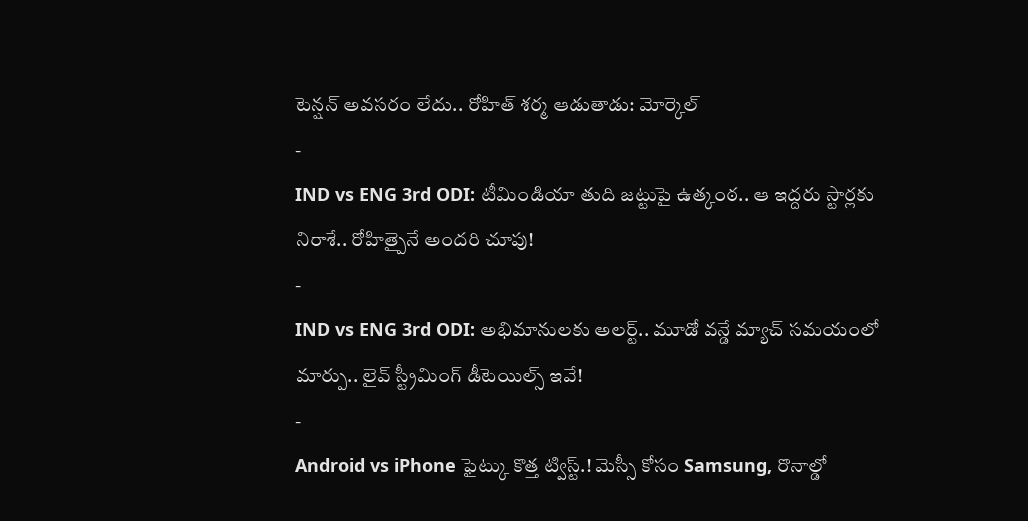టెన్షన్ అవసరం లేదు.. రోహిత్ శర్మ ఆడుతాడు: మోర్కెల్
-
IND vs ENG 3rd ODI: టీమిండియా తుది జట్టుపై ఉత్కంఠ.. ఆ ఇద్దరు స్టార్లకు నిరాశే.. రోహిత్పైనే అందరి చూపు!
-
IND vs ENG 3rd ODI: అభిమానులకు అలర్ట్.. మూడో వన్డే మ్యాచ్ సమయంలో మార్పు.. లైవ్ స్ట్రీమింగ్ డీటెయిల్స్ ఇవే!
-
Android vs iPhone ఫైట్కు కొత్త ట్విస్ట్.! మెస్సీ కోసం Samsung, రొనాల్డో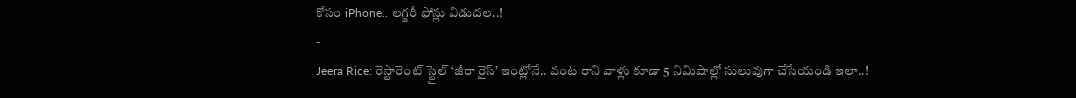కోసం iPhone.. లగ్జరీ ఫోన్లు విడుదల..!
-
Jeera Rice: రెస్టారెంట్ స్టైల్ ‘జీరా రైస్’ ఇంట్లోనే.. వంట రాని వాళ్లు కూడా 5 నిమిషాల్లో సులువుగా చేసేయండి ఇలా..!